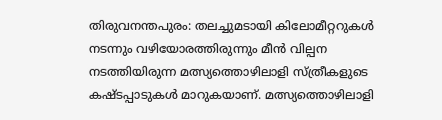തിരുവനന്തപുരം: തലച്ചുമടായി കിലോമീറ്ററുകൾ നടന്നും വഴിയോരത്തിരുന്നും മീൻ വില്പന നടത്തിയിരുന്ന മത്സ്യത്തൊഴിലാളി സ്ത്രീകളുടെ കഷ്ടപ്പാടുകൾ മാറുകയാണ്. മത്സ്യത്തൊഴിലാളി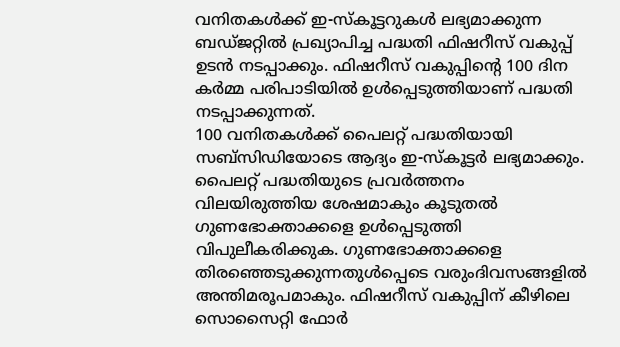വനിതകൾക്ക് ഇ-സ്കൂട്ടറുകൾ ലഭ്യമാക്കുന്ന ബഡ്ജറ്റിൽ പ്രഖ്യാപിച്ച പദ്ധതി ഫിഷറീസ് വകുപ്പ് ഉടൻ നടപ്പാക്കും. ഫിഷറീസ് വകുപ്പിന്റെ 100 ദിന കർമ്മ പരിപാടിയിൽ ഉൾപ്പെടുത്തിയാണ് പദ്ധതി നടപ്പാക്കുന്നത്.
100 വനിതകൾക്ക് പൈലറ്റ് പദ്ധതിയായി സബ്സിഡിയോടെ ആദ്യം ഇ-സ്കൂട്ടർ ലഭ്യമാക്കും. പൈലറ്റ് പദ്ധതിയുടെ പ്രവർത്തനം വിലയിരുത്തിയ ശേഷമാകും കൂടുതൽ ഗുണഭോക്താക്കളെ ഉൾപ്പെടുത്തി വിപുലീകരിക്കുക. ഗുണഭോക്താക്കളെ തിരഞ്ഞെടുക്കുന്നതുൾപ്പെടെ വരുംദിവസങ്ങളിൽ അന്തിമരൂപമാകും. ഫിഷറീസ് വകുപ്പിന് കീഴിലെ സൊസൈറ്റി ഫോർ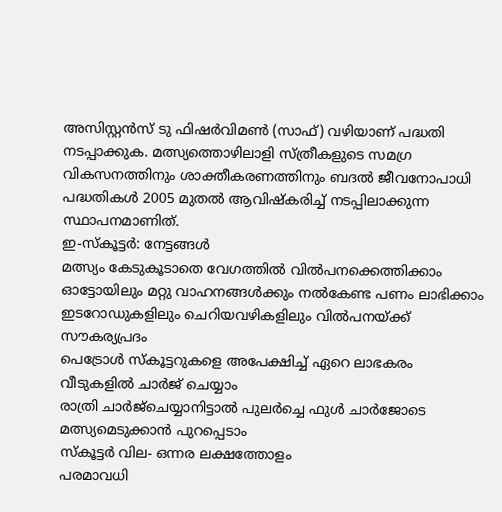അസിസ്റ്റൻസ് ടു ഫിഷർവിമൺ (സാഫ്) വഴിയാണ് പദ്ധതി നടപ്പാക്കുക. മത്സ്യത്തൊഴിലാളി സ്ത്രീകളുടെ സമഗ്ര വികസനത്തിനും ശാക്തീകരണത്തിനും ബദൽ ജീവനോപാധി പദ്ധതികൾ 2005 മുതൽ ആവിഷ്കരിച്ച് നടപ്പിലാക്കുന്ന സ്ഥാപനമാണിത്.
ഇ-സ്കൂട്ടർ: നേട്ടങ്ങൾ
മത്സ്യം കേടുകൂടാതെ വേഗത്തിൽ വിൽപനക്കെത്തിക്കാം
ഓട്ടോയിലും മറ്റു വാഹനങ്ങൾക്കും നൽകേണ്ട പണം ലാഭിക്കാം
ഇടറോഡുകളിലും ചെറിയവഴികളിലും വിൽപനയ്ക്ക് സൗകര്യപ്രദം
പെട്രോൾ സ്കൂട്ടറുകളെ അപേക്ഷിച്ച് ഏറെ ലാഭകരം
വീടുകളിൽ ചാർജ് ചെയ്യാം
രാത്രി ചാർജ്ചെയ്യാനിട്ടാൽ പുലർച്ചെ ഫുൾ ചാർജോടെ മത്സ്യമെടുക്കാൻ പുറപ്പെടാം
സ്കൂട്ടർ വില- ഒന്നര ലക്ഷത്തോളം
പരമാവധി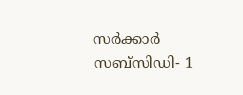സർക്കാർ സബ്സിഡി- 1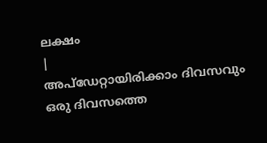ലക്ഷം
|
അപ്ഡേറ്റായിരിക്കാം ദിവസവും
ഒരു ദിവസത്തെ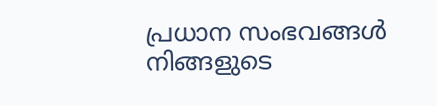പ്രധാന സംഭവങ്ങൾ നിങ്ങളുടെ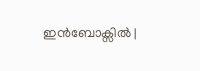ഇൻബോക്സിൽ |